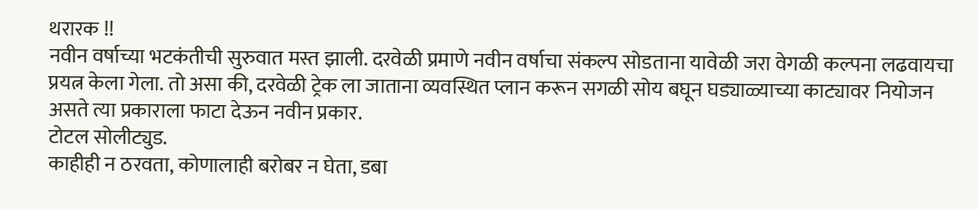थरारक !!
नवीन वर्षाच्या भटकंतीची सुरुवात मस्त झाली. दरवेळी प्रमाणे नवीन वर्षाचा संकल्प सोडताना यावेळी जरा वेगळी कल्पना लढवायचा प्रयत्न केला गेला. तो असा की, दरवेळी ट्रेक ला जाताना व्यवस्थित प्लान करून सगळी सोय बघून घड्याळ्याच्या काट्यावर नियोजन असते त्या प्रकाराला फाटा देऊन नवीन प्रकार.
टोटल सोलीट्युड.
काहीही न ठरवता, कोणालाही बरोबर न घेता, डबा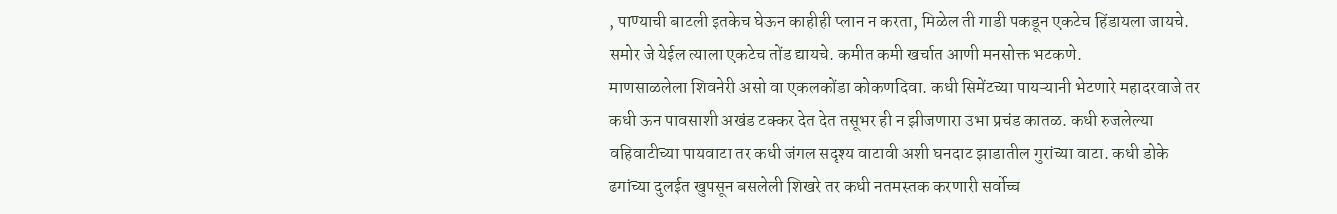, पाण्याची बाटली इतकेच घेऊन काहीही प्लान न करता, मिळेल ती गाडी पकडून एकटेच हिंडायला जायचे. समोर जे येईल त्याला एकटेच तोंड द्यायचे. कमीत कमी खर्चात आणी मनसोक्त भटकणे.
माणसाळलेला शिवनेरी असो वा एकलकोंडा कोकणदिवा. कधी सिमेंटच्या पायऱ्यानी भेटणारे महादरवाजे तर कधी ऊन पावसाशी अखंड टक्कर देत देत तसूभर ही न झीजणारा उभा प्रचंड कातळ. कधी रुजलेल्या वहिवाटीच्या पायवाटा तर कधी जंगल सदृश्य वाटावी अशी घनदाट झाडातील गुरांच्या वाटा. कधी डोके ढगांच्या दुलईत खुपसून बसलेली शिखरे तर कधी नतमस्तक करणारी सर्वोच्च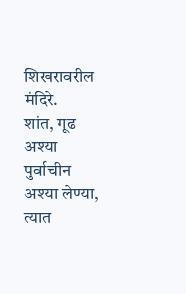शिखरावरील मंदिरे.
शांत, गूढ अश्या पुर्वाचीन अश्या लेण्या, त्यात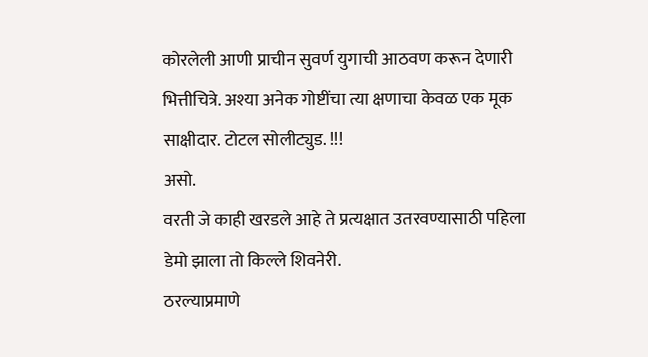कोरलेली आणी प्राचीन सुवर्ण युगाची आठवण करून देणारी भित्तीचित्रे. अश्या अनेक गोष्टींचा त्या क्षणाचा केवळ एक मूक साक्षीदार. टोटल सोलीट्युड. !!!
असो.
वरती जे काही खरडले आहे ते प्रत्यक्षात उतरवण्यासाठी पहिला डेमो झाला तो किल्ले शिवनेरी.
ठरल्याप्रमाणे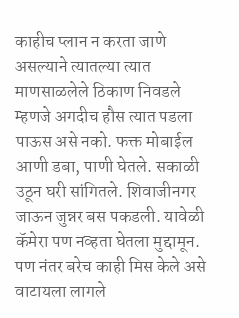काहीच प्लान न करता जाणे असल्याने त्यातल्या त्यात माणसाळलेले ठिकाण निवडले म्हणजे अगदीच हौस त्यात पडला पाऊस असे नको. फक्त मोबाईल आणी डबा, पाणी घेतले. सकाळी उठून घरी सांगितले. शिवाजीनगर जाऊन जुन्नर बस पकडली. यावेळी कॅमेरा पण नव्हता घेतला मुद्दामून. पण नंतर बरेच काही मिस केले असे वाटायला लागले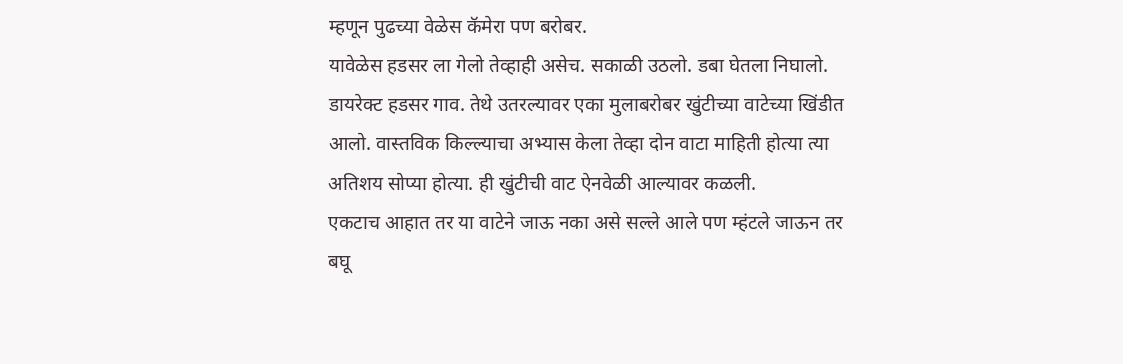म्हणून पुढच्या वेळेस कॅमेरा पण बरोबर.
यावेळेस हडसर ला गेलो तेव्हाही असेच. सकाळी उठलो. डबा घेतला निघालो. डायरेक्ट हडसर गाव. तेथे उतरल्यावर एका मुलाबरोबर खुंटीच्या वाटेच्या खिंडीत आलो. वास्तविक किल्ल्याचा अभ्यास केला तेव्हा दोन वाटा माहिती होत्या त्या अतिशय सोप्या होत्या. ही खुंटीची वाट ऐनवेळी आल्यावर कळली.
एकटाच आहात तर या वाटेने जाऊ नका असे सल्ले आले पण म्हंटले जाऊन तर बघू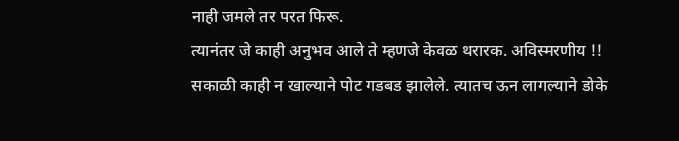नाही जमले तर परत फिरू.
त्यानंतर जे काही अनुभव आले ते म्हणजे केवळ थरारक. अविस्मरणीय !!
सकाळी काही न खाल्याने पोट गडबड झालेले. त्यातच ऊन लागल्याने डोके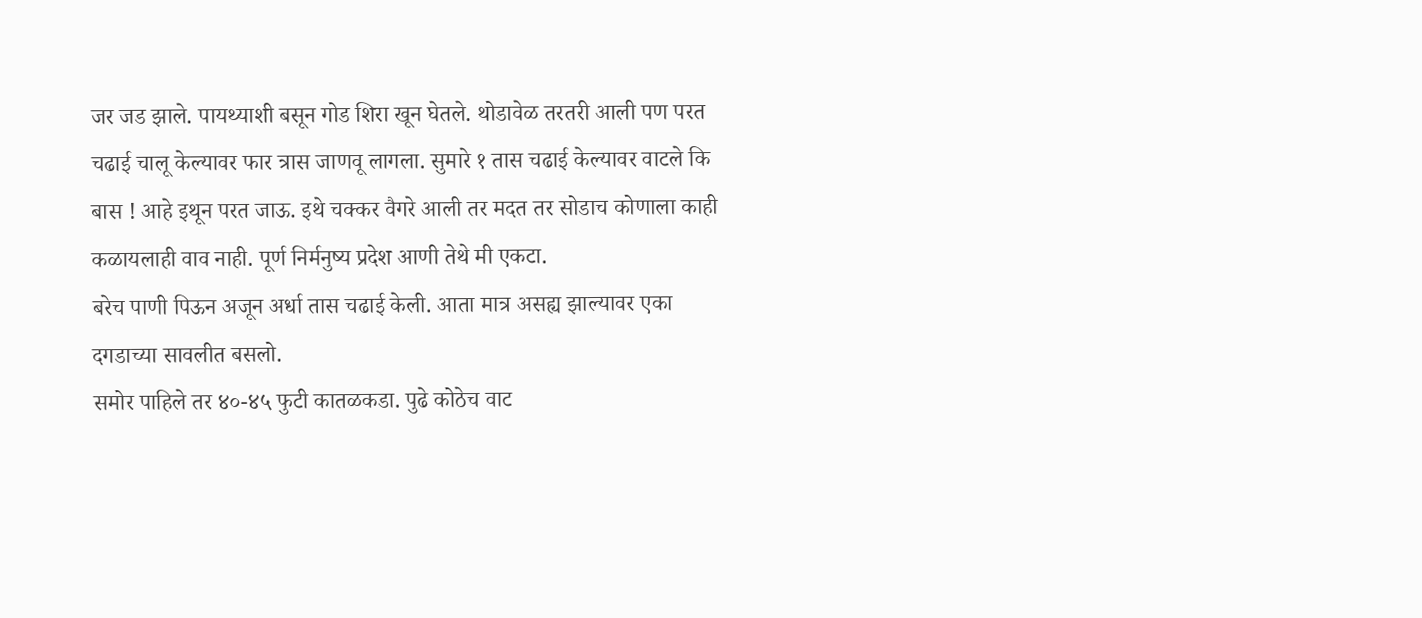जर जड झाले. पायथ्याशी बसून गोड शिरा खून घेतले. थोडावेळ तरतरी आली पण परत चढाई चालू केल्यावर फार त्रास जाणवू लागला. सुमारे १ तास चढाई केल्यावर वाटले कि बास ! आहे इथून परत जाऊ. इथे चक्कर वैगरे आली तर मदत तर सोडाच कोणाला काही कळायलाही वाव नाही. पूर्ण निर्मनुष्य प्रदेश आणी तेथे मी एकटा.
बरेच पाणी पिऊन अजून अर्धा तास चढाई केली. आता मात्र असह्य झाल्यावर एका दगडाच्या सावलीत बसलो.
समोर पाहिले तर ४०-४५ फुटी कातळकडा. पुढे कोठेच वाट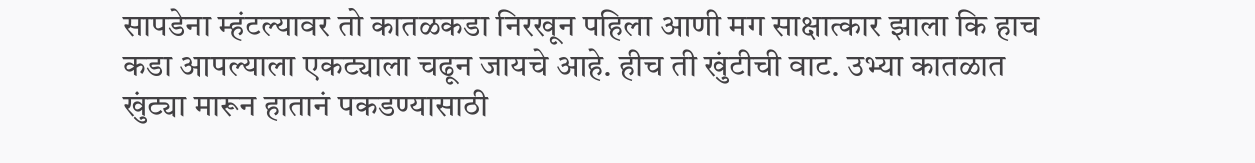सापडेना म्हंटल्यावर तो कातळकडा निरखून पहिला आणी मग साक्षात्कार झाला कि हाच कडा आपल्याला एकट्याला चढून जायचे आहे. हीच ती खुंटीची वाट. उभ्या कातळात खुंट्या मारून हातानं पकडण्यासाठी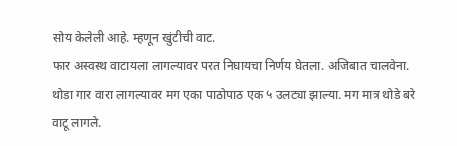सोय केलेली आहे. म्हणून खुंटीची वाट.
फार अस्वस्थ वाटायला लागल्यावर परत निघायचा निर्णय घेतला. अजिबात चालवेना. थोडा गार वारा लागल्यावर मग एका पाठोपाठ एक ५ उलट्या झाल्या. मग मात्र थोडे बरे वाटू लागले.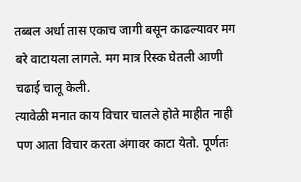तब्बल अर्धा तास एकाच जागी बसून काढल्यावर मग बरे वाटायला लागले. मग मात्र रिस्क घेतली आणी चढाई चालू केली.
त्यावेळी मनात काय विचार चालले होते माहीत नाही पण आता विचार करता अंगावर काटा येतो. पूर्णतः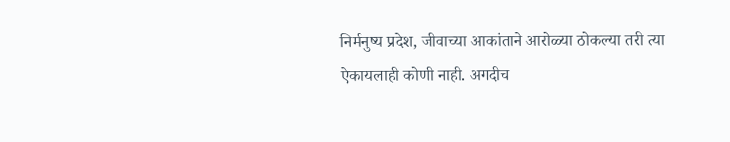निर्मनुष्य प्रदेश, जीवाच्या आकांताने आरोळ्या ठोकल्या तरी त्या ऐकायलाही कोणी नाही. अगदीच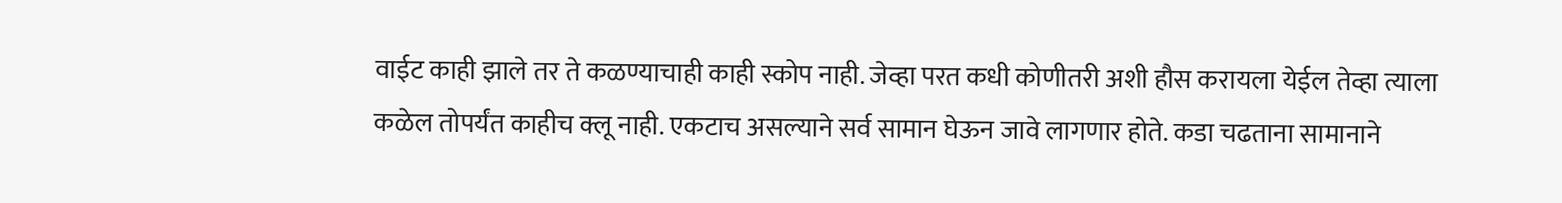वाईट काही झाले तर ते कळण्याचाही काही स्कोप नाही. जेव्हा परत कधी कोणीतरी अशी हौस करायला येईल तेव्हा त्याला कळेल तोपर्यंत काहीच क्लू नाही. एकटाच असल्याने सर्व सामान घेऊन जावे लागणार होते. कडा चढताना सामानाने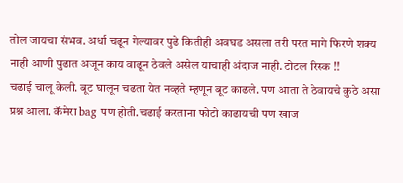तोल जायचा संभव. अर्धा चढून गेल्यावर पुढे कितीही अवघड असला तरी परत मागे फिरणे शक्य नाही आणी पुढात अजून काय वाढून ठेवले असेल याचाही अंदाज नाही. टोटल रिस्क !!
चढाई चालू केली. बूट घालून चढता येत नव्हते म्हणून बूट काढले. पण आता ते ठेवायचे कुठे असा प्रश्न आला. कॅमेरा bag पण होती.चढाई करताना फोटो काढायची पण खाज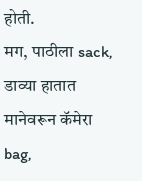होती.
मग, पाठीला sack, डाव्या हातात मानेवरून कॅमेरा bag,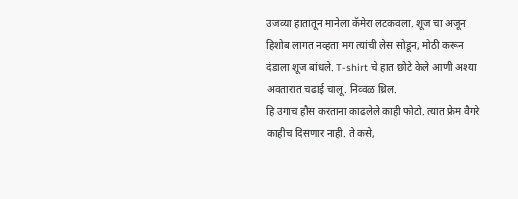उजव्या हातातून मानेला कॅमेरा लटकवला. शूज चा अजून हिशोब लागत नव्हता मग त्यांची लेस सोडून, मोठी करून दंडाला शूज बांधले. T-shirt चे हात छोटे केले आणी अश्या अवतारात चढाई चालू. निव्वळ थ्रिल.
हि उगाच हौस करताना काढलेले काही फोटो. त्यात फ्रेम वैगरे काहीच दिसणार नाही. ते कसे,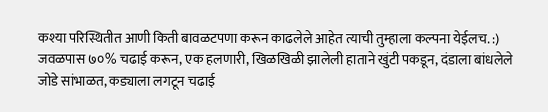कश्या परिस्थितीत आणी किती बावळटपणा करून काढलेले आहेत त्याची तुम्हाला कल्पना येईलच. :)
जवळपास ७०% चढाई करून, एक हलणारी, खिळखिळी झालेली हाताने खुंटी पकडून, दंडाला बांधलेले जोडे सांभाळत, कड्याला लगटून चढाई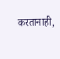करतानाही,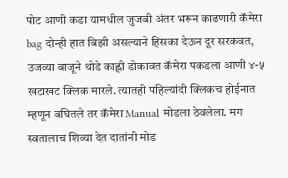पोट आणी कडा यामधील जुजबी अंतर भरून काढणारी कॅमेरा bag दोन्ही हात बिझी असल्याने हिसका देऊन दूर सरकवत, उजव्या बाजूने थोडे काह्ली डोकावत कॅमेरा पकडला आणी ४-५ खटाखट क्लिक मारले. त्यातही पहिल्यांदी क्लिकच होईनात म्हणून बघितले तर कॅमेरा Manual मोडला ठेवलेला. मग स्वतालाच शिव्या देत दातांनी मोड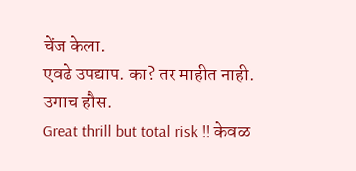चेंज केला.
एवढे उपद्याप. का? तर माहीत नाही. उगाच हौस.
Great thrill but total risk !! केवळ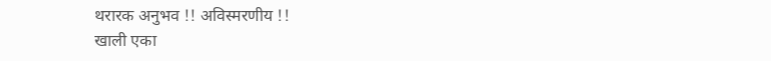थरारक अनुभव !! अविस्मरणीय !!
खाली एका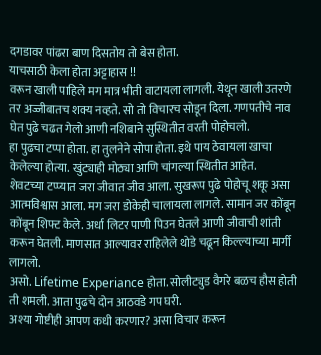दगडावर पांढरा बाण दिसतोय तो बेस होता.
याचसाठी केला होता अट्टाहास !!
वरून खाली पाहिले मग मात्र भीती वाटायला लागली. येथून खाली उतरणे तर अज्जीबातच शक्य नव्हते. सो तो विचारच सोडून दिला. गणपतीचे नाव घेत पुढे चढत गेलो आणी नशिबाने सुस्थितीत वरती पोहोचलो.
हा पुढचा टप्पा होता. हा तुलनेने सोपा होता. इथे पाय ठेवायला खाचा केलेल्या होत्या. खुंट्याही मोठ्या आणि चांगल्या स्थितीत आहेत.
शेवटच्या टप्प्यात जरा जीवात जीव आला. सुखरूप पुढे पोहोचू शकू असा आत्मविश्वास आला. मग जरा डोकेही चालायला लागले. सामान जर कोंबून कोंबून शिफ्ट केले. अर्धा लिटर पाणी पिउन घेतले आणी जीवाची शांती करून घेतली. माणसात आल्यावर राहिलेले थोडे चढून किल्ल्याच्या मार्गी लागलो.
असो. Lifetime Experiance होता. सोलीट्युड वैगरे बळच हौस होती ती शमली. आता पुढचे दोन आठवडे गप घरी.
अश्या गोष्टीही आपण कधी करणार? असा विचार करून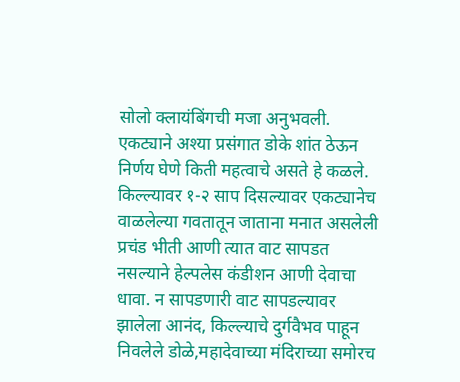सोलो क्लायंबिंगची मजा अनुभवली. एकट्याने अश्या प्रसंगात डोके शांत ठेऊन निर्णय घेणे किती महत्वाचे असते हे कळले.
किल्ल्यावर १-२ साप दिसल्यावर एकट्यानेच वाळलेल्या गवतातून जाताना मनात असलेली प्रचंड भीती आणी त्यात वाट सापडत नसल्याने हेल्पलेस कंडीशन आणी देवाचा धावा. न सापडणारी वाट सापडल्यावर झालेला आनंद, किल्ल्याचे दुर्गवैभव पाहून निवलेले डोळे,महादेवाच्या मंदिराच्या समोरच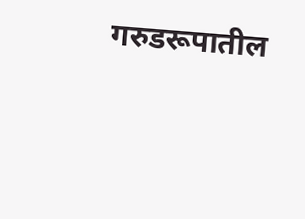गरुडरूपातील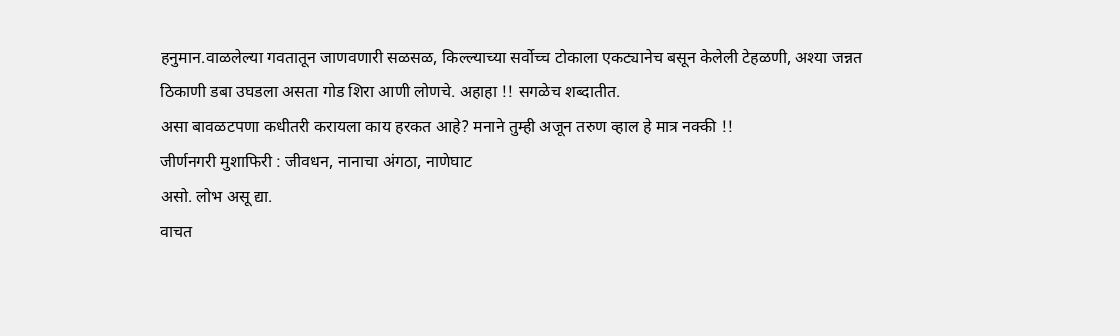हनुमान.वाळलेल्या गवतातून जाणवणारी सळसळ, किल्ल्याच्या सर्वोच्च टोकाला एकट्यानेच बसून केलेली टेहळणी, अश्या जन्नत ठिकाणी डबा उघडला असता गोड शिरा आणी लोणचे. अहाहा !! सगळेच शब्दातीत.
असा बावळटपणा कधीतरी करायला काय हरकत आहे? मनाने तुम्ही अजून तरुण व्हाल हे मात्र नक्की !!
जीर्णनगरी मुशाफिरी : जीवधन, नानाचा अंगठा, नाणेघाट
असो. लोभ असू द्या.
वाचत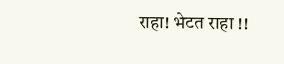राहा! भेटत राहा !!